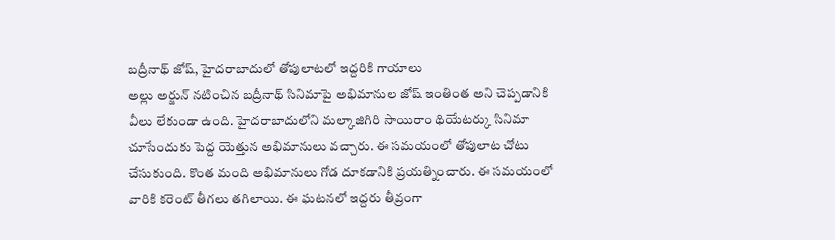బద్రీనాథ్ జోష్, హైదరాబాదులో తోపులాటలో ఇద్దరికి గాయాలు
అల్లు అర్జున్ నటించిన బద్రీనాథ్ సినిమాపై అభిమానుల జోష్ ఇంతింత అని చెప్పడానికి వీలు లేకుండా ఉంది. హైదరాబాదులోని మల్కాజిగిరి సాయిరాం థియేటర్కు సినిమా చూసేందుకు పెద్ద యెత్తున అభిమానులు వచ్చారు. ఈ సమయంలో తోపులాట చోటు చేసుకుంది. కొంత మంది అభిమానులు గోడ దూకడానికి ప్రయత్నించారు. ఈ సమయంలో వారికి కరెంట్ తీగలు తగిలాయి. ఈ ఘటనలో ఇద్దరు తీవ్రంగా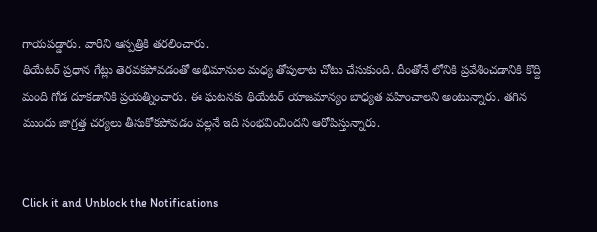గాయపడ్డారు. వారిని ఆస్పత్రికి తరలించారు.
థియేటర్ ప్రధాన గేట్లు తెరవకపోవడంతో అభిమానుల మధ్య తోపులాట చోటు చేసుకుంది. దీంతోనే లోనికి ప్రవేశించడానికి కొద్ది మంది గోడ దూకడానికి ప్రయత్నించారు. ఈ ఘటనకు థియేటర్ యాజమాన్యం బాధ్యత వహించాలని అంటున్నారు. తగిన ముందు జాగ్రత్త చర్యలు తీసుకోకపోవడం వల్లనే ఇది సంభవించిందని ఆరోపిస్తున్నారు.


Click it and Unblock the Notifications